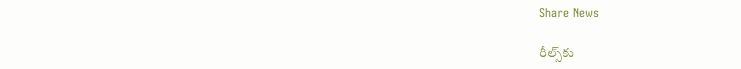Share News

రీల్స్‌కు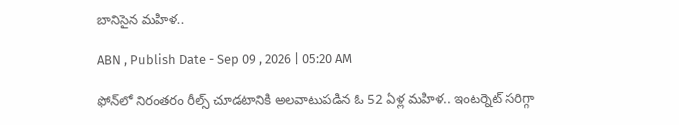బానిసైన మహిళ..

ABN , Publish Date - Sep 09 , 2026 | 05:20 AM

ఫోన్‌లో నిరంతరం రీల్స్‌ చూడటానికి అలవాటుపడిన ఓ 52 ఏళ్ల మహిళ.. ఇంటర్నెట్‌ సరిగ్గా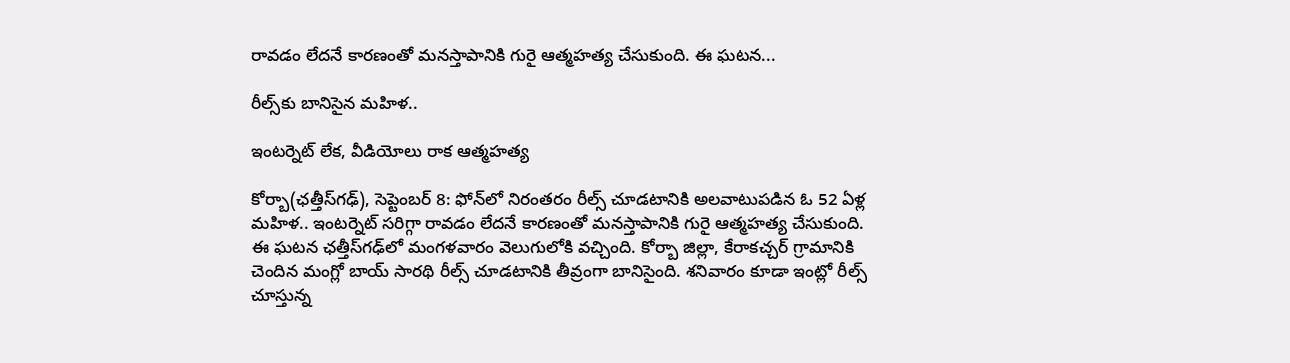రావడం లేదనే కారణంతో మనస్తాపానికి గురై ఆత్మహత్య చేసుకుంది. ఈ ఘటన...

రీల్స్‌కు బానిసైన మహిళ..

ఇంటర్నెట్‌ లేక, వీడియోలు రాక ఆత్మహత్య

కోర్బా(ఛత్తీస్‌గఢ్‌), సెప్టెంబర్‌ 8: ఫోన్‌లో నిరంతరం రీల్స్‌ చూడటానికి అలవాటుపడిన ఓ 52 ఏళ్ల మహిళ.. ఇంటర్నెట్‌ సరిగ్గా రావడం లేదనే కారణంతో మనస్తాపానికి గురై ఆత్మహత్య చేసుకుంది. ఈ ఘటన ఛత్తీస్‌గఢ్‌లో మంగళవారం వెలుగులోకి వచ్చింది. కోర్బా జిల్లా, కేరాకచ్చర్‌ గ్రామానికి చెందిన మంగ్లో బాయ్‌ సారథి రీల్స్‌ చూడటానికి తీవ్రంగా బానిసైంది. శనివారం కూడా ఇంట్లో రీల్స్‌ చూస్తున్న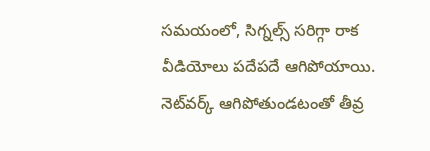సమయంలో, సిగ్నల్స్‌ సరిగ్గా రాక వీడియోలు పదేపదే ఆగిపోయాయి. నెట్‌వర్క్‌ ఆగిపోతుండటంతో తీవ్ర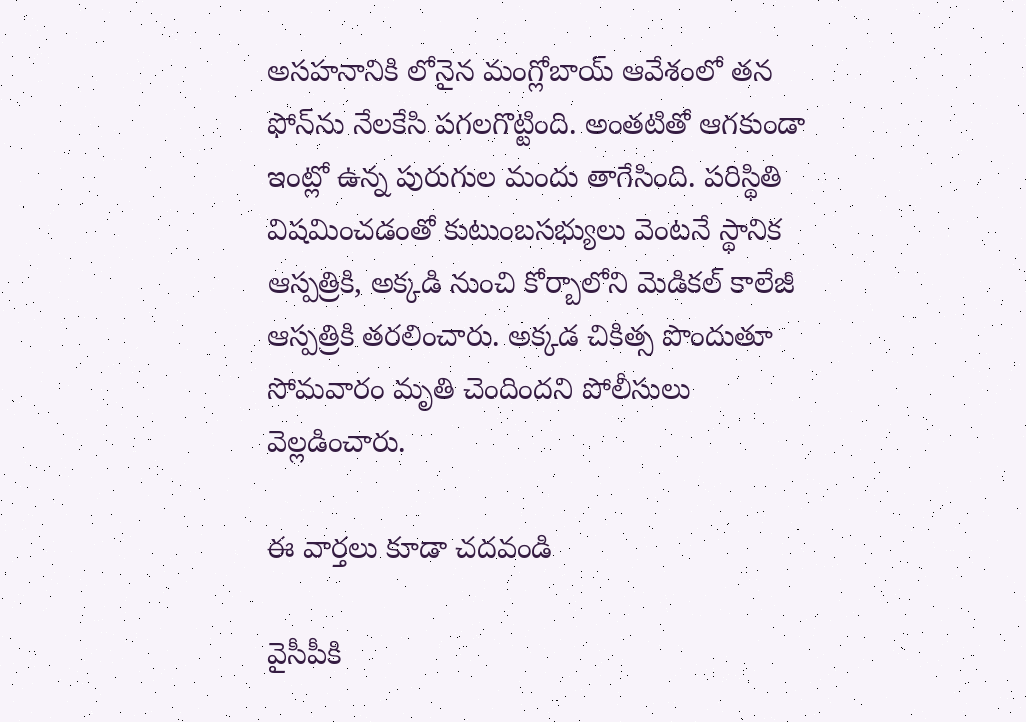అసహనానికి లోనైన మంగ్లోబాయ్‌ ఆవేశంలో తన ఫోన్‌ను నేలకేసి పగలగొట్టింది. అంతటితో ఆగకుండా ఇంట్లో ఉన్న పురుగుల మందు తాగేసింది. పరిస్థితి విషమించడంతో కుటుంబసభ్యులు వెంటనే స్థానిక ఆస్పత్రికి, అక్కడి నుంచి కోర్బాలోని మెడికల్‌ కాలేజీ ఆస్పత్రికి తరలించారు. అక్కడ చికిత్స పొందుతూ సోమవారం మృతి చెందిందని పోలీసులు వెల్లడించారు.

ఈ వార్తలు కూడా చదవండి

వైసీపీకి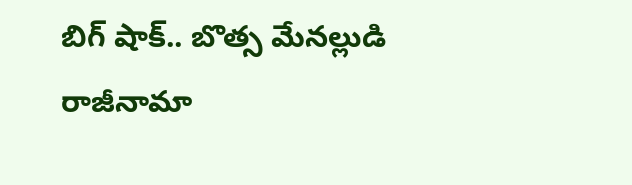బిగ్ షాక్.. బొత్స మేనల్లుడి రాజీనామా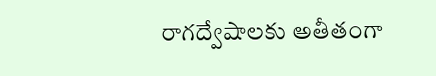రాగద్వేషాలకు అతీతంగా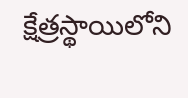క్షేత్రస్థాయిలోని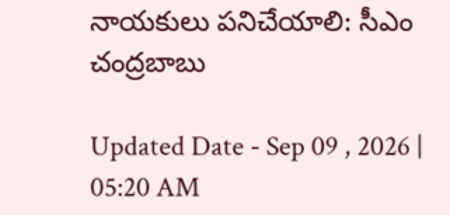నాయకులు పనిచేయాలి: సీఎం చంద్రబాబు

Updated Date - Sep 09 , 2026 | 05:20 AM